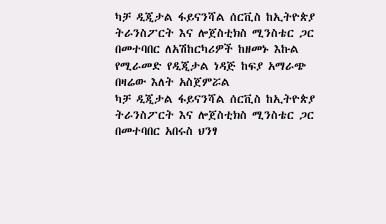ካቻ ዲጂታል ፋይናንሻል ሰርቪስ ከኢትዮጵያ ትራንስፖርት እና ሎጀስቲክስ ሚንስቴር ጋር በመተባበር ለአሽከርካሪዎች ከዘመኑ እኩል የሚራመድ የዲጂታል ነዳጅ ከፍያ አማራጭ በዛሬው እለት አስጀምሯል
ካቻ ዲጂታል ፋይናንሻል ሰርቪስ ከኢትዮጵያ ትራንስፖርት እና ሎጀስቲክስ ሚንስቴር ጋር በመተባበር አበሩስ ህንፃ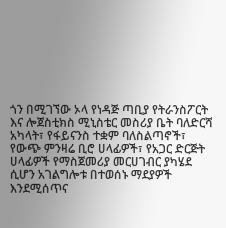ጎን በሚገኘው ኦላ የነዳጅ ጣቢያ የትራንስፖርት እና ሎጀስቲክስ ሚኒስቴር መስሪያ ቤት ባለድርሻ አካላት፣ የፋይናንስ ተቋም ባለስልጣኖች፣ የውጭ ምንዛሬ ቢሮ ሀላፊዎች፣ የአጋር ድርጅት ሀላፊዎች የማስጀመሪያ መርሀገብር ያካሄደ ሲሆን አገልግሎቱ በተወሰኑ ማደያዎች እንደሚሰጥና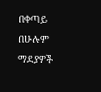በቀጣይ በሁሉም ማደያዎች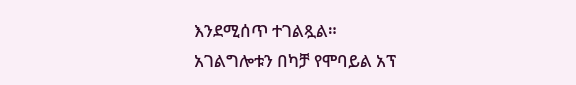እንደሚሰጥ ተገልጿል።
አገልግሎቱን በካቻ የሞባይል አፕ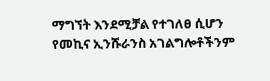ማግኘት እንደሚቻል የተገለፀ ሲሆን የመኪና ኢንሹራንስ አገልግሎቶችንም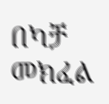በካቻ መክፈል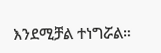እንደሚቻል ተነግሯል።